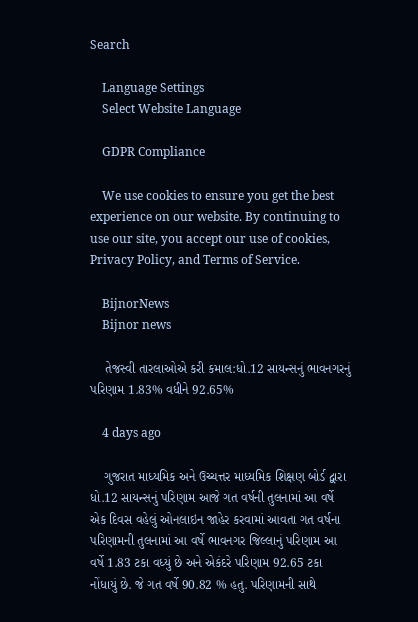Search

    Language Settings
    Select Website Language

    GDPR Compliance

    We use cookies to ensure you get the best experience on our website. By continuing to use our site, you accept our use of cookies, Privacy Policy, and Terms of Service.

    BijnorNews
    Bijnor news

    તેજસ્વી તારલાઓએ કરી કમાલ:ધો.12 સાયન્સનું ભાવનગરનું પરિણામ 1.83% વધીને 92.65%

    4 days ago

    ગુજરાત માધ્યમિક અને ઉચ્ચત્તર માધ્યમિક શિક્ષણ બોર્ડ દ્વારા ધો.12 સાયન્સનું પરિણામ આજે ગત વર્ષની તુલનામાં આ વર્ષે એક દિવસ વહેલું ઓનલાઇન જાહેર કરવામાં આવતા ગત વર્ષના પરિણામની તુલનામાં આ વર્ષે ભાવનગર જિલ્લાનું પરિણામ આ વર્ષે 1.83 ટકા વધ્યું છે અને એકંદરે પરિણામ 92.65 ટકા નોંધાયું છે. જે ગત વર્ષે 90.82 % હતુ. પરિણામની સાથે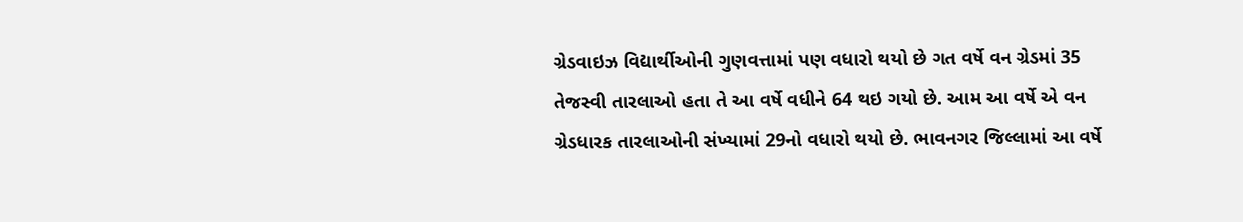ગ્રેડવાઇઝ વિદ્યાર્થીઓની ગુણવત્તામાં પણ વધારો થયો છે ગત વર્ષે વન ગ્રેડમાં 35 તેજસ્વી તારલાઓ હતા તે આ વર્ષે વધીને 64 થઇ ગયો છે. આમ આ વર્ષે એ વન ગ્રેડધારક તારલાઓની સંખ્યામાં 29નો વધારો થયો છે. ભાવનગર જિલ્લામાં આ વર્ષે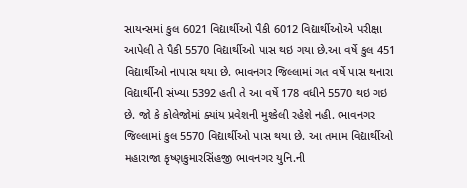સાયન્સમાં કુલ 6021 વિદ્યાર્થીઓ પૈકી 6012 વિદ્યાર્થીઓએ પરીક્ષા આપેલી તે પૈકી 5570 વિદ્યાર્થીઓ પાસ થઇ ગયા છે.આ વર્ષે કુલ 451 વિદ્યાર્થીઓ નાપાસ થયા છે. ભાવનગર જિલ્લામાં ગત વર્ષે પાસ થનારા વિદ્યાર્થીની સંખ્યા 5392 હતી તે આ વર્ષે 178 વધીને 5570 થઇ ગઇ છે. જો કે કોલેજોમાં ક્યાંય પ્રવેશની મુશ્કેલી રહેશે નહી. ભાવનગર જિલ્લામાં કુલ 5570 વિદ્યાર્થીઓ પાસ થયા છે. આ તમામ વિદ્યાર્થીઓ મહારાજા કૃષ્ણકુમારસિંહજી ભાવનગર યુનિ.ની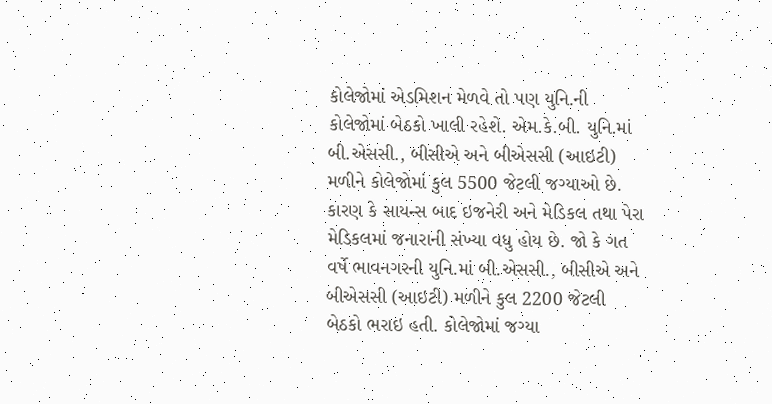કોલેજોમાં એડમિશન મેળવે તો પણ યુનિ.ની કોલેજોમાં બેઠકો ખાલી રહેશે. એમ.કે.બી. યુનિ.માં બી.એસસી., બીસીએ અને બીએસસી (આઇટી) મળીને કોલેજોમાં કુલ 5500 જેટલી જગ્યાઓ છે. કારણ કે સાયન્સ બાદ ઇજનેરી અને મેડિકલ તથા પેરા મેડિકલમાં જનારાની સંખ્યા વધુ હોય છે. જો કે ગત વર્ષે ભાવનગરની યુનિ.માં બી.એસસી., બીસીએ અને બીએસસી (આઇટી) મળીને કુલ 2200 જેટલી બેઠકો ભરાઇ હતી. કોલેજોમાં જગ્યા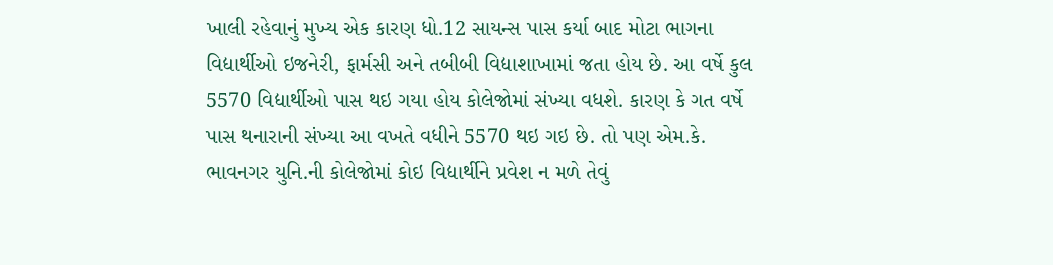ખાલી રહેવાનું મુખ્ય એક કારણ ધો.12 સાયન્સ પાસ કર્યા બાદ મોટા ભાગના વિદ્યાર્થીઓ ઇજનેરી, ફાર્મસી અને તબીબી વિદ્યાશાખામાં જતા હોય છે. આ વર્ષે કુલ 5570 વિદ્યાર્થીઓ પાસ થઇ ગયા હોય કોલેજોમાં સંખ્યા વધશે. કારણ કે ગત વર્ષે પાસ થનારાની સંખ્યા આ વખતે વધીને 5570 થઇ ગઇ છે. તો પણ એમ.કે. ભાવનગર યુનિ.ની કોલેજોમાં કોઇ વિદ્યાર્થીને પ્રવેશ ન મળે તેવું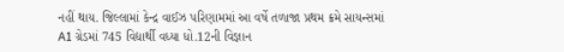નહીં થાય. જિલ્લામાં કેન્દ્ર વાઈઝ પરિણામમાં આ વર્ષે તળાજા પ્રથમ ક્રમે સાયન્સમાં A1 ગ્રેડમાં 745 વિદ્યાર્થી વધ્યા ધો.12ની વિજ્ઞાન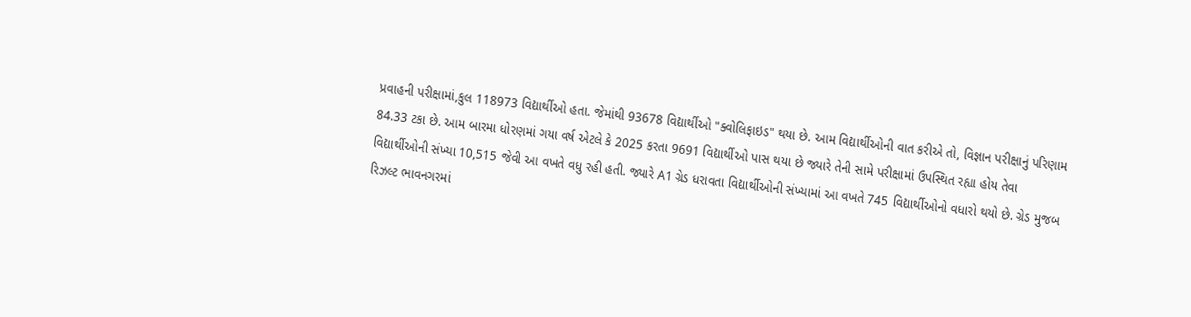પ્રવાહની પરીક્ષામાં,કુલ 118973 વિદ્યાર્થીઓ હતા. જેમાંથી 93678 વિદ્યાર્થીઓ "ક્વોલિફાઇડ" થયા છે. આમ વિદ્યાર્થીઓની વાત કરીએ તો, વિજ્ઞાન પરીક્ષાનું પરિણામ 84.33 ટકા છે. આમ બારમા ધોરણમાં ગયા વર્ષ એટલે કે 2025 કરતા 9691 વિદ્યાર્થીઓ પાસ થયા છે જ્યારે તેની સામે પરીક્ષામાં ઉપસ્થિત રહ્યા હોય તેવા વિદ્યાર્થીઓની સંખ્યા 10,515 જેવી આ વખતે વધુ રહી હતી. જ્યારે A1 ગ્રેડ ધરાવતા વિદ્યાર્થીઓની સંખ્યામાં આ વખતે 745 વિદ્યાર્થીઓનો વધારો થયો છે. ગ્રેડ મુજબ રિઝલ્ટ ભાવનગરમાં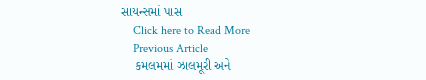સાયન્સમાં પાસ
    Click here to Read More
    Previous Article
    કમલમમાં ઝાલમૂરી અને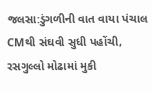જલસા:ડુંગળીની વાત વાયા પંચાલ CMથી સંઘવી સુધી પહોંચી, રસગુલ્લો મોઢામાં મુકી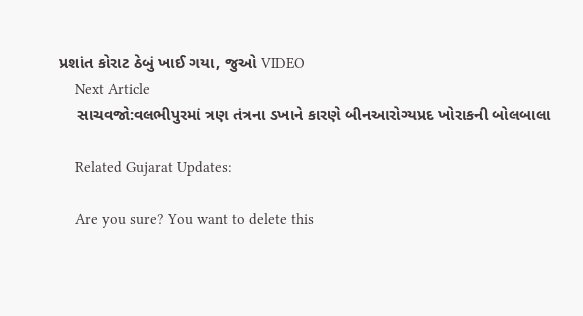પ્રશાંત કોરાટ ઠેબું ખાઈ ગયા, જુઓ VIDEO
    Next Article
    સાચવજો:વલભીપુરમાં ત્રણ તંત્રના ડખાને કારણે બીનઆરોગ્યપ્રદ ખોરાકની બોલબાલા

    Related Gujarat Updates:

    Are you sure? You want to delete this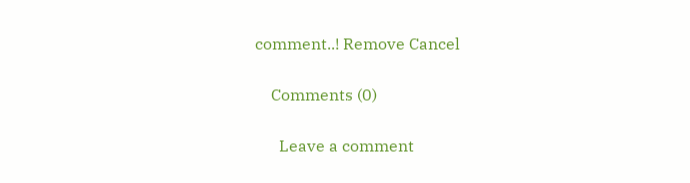comment..! Remove Cancel

    Comments (0)

      Leave a comment